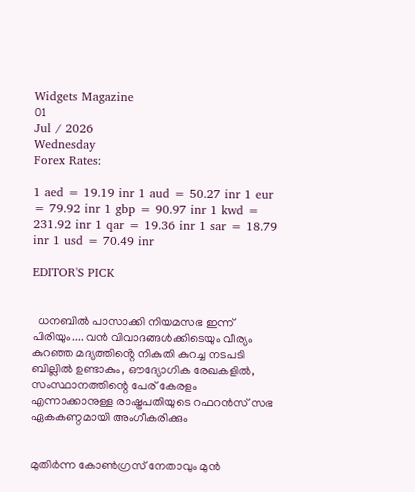Widgets Magazine
01
Jul / 2026
Wednesday
Forex Rates:

1 aed = 19.19 inr 1 aud = 50.27 inr 1 eur = 79.92 inr 1 gbp = 90.97 inr 1 kwd = 231.92 inr 1 qar = 19.36 inr 1 sar = 18.79 inr 1 usd = 70.49 inr

EDITOR'S PICK


  ധനബിൽ പാസാക്കി നിയമസഭ ഇന്ന് പിരിയും.... വൻ വിവാദങ്ങൾക്കിടെയും വീര്യം കുറഞ്ഞ മദ്യത്തിൻ്റെ നികുതി കുറച്ച നടപടി ബില്ലിൽ ഉണ്ടാകും, ഔദ്യോഗിക രേഖകളിൽ, സംസ്ഥാനത്തിന്റെ പേര് കേരളം എന്നാക്കാനുള്ള രാഷ്ട്രപതിയുടെ റഫറൻസ് സഭ ഏകകണ്ഠമായി അംഗീകരിക്കും


മുതിർന്ന കോൺഗ്രസ് നേതാവും മുൻ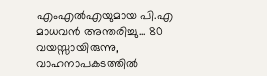എംഎൽഎയുമായ പി.എ മാധവൻ അന്തരിച്ചു... 80 വയസ്സായിരുന്നു, വാഹനാപകടത്തിൽ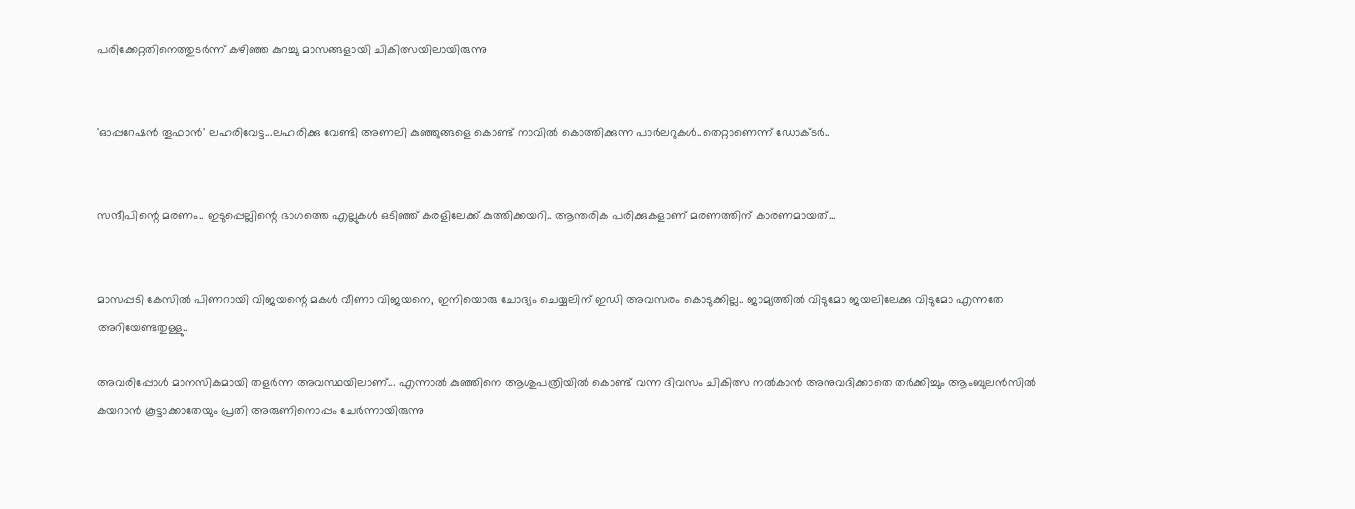പരിക്കേറ്റതിനെത്തുടർന്ന് കഴിഞ്ഞ കുറച്ചു മാസങ്ങളായി ചികിത്സയിലായിരുന്നു


'ഓപ്പറേഷൻ തൂഫാൻ' ലഹരിവേട്ട...ലഹരിക്കു വേണ്ടി അണലി കുഞ്ഞുങ്ങളെ കൊണ്ട് നാവിൽ കൊത്തിക്കുന്ന പാർലറുകൾ..തെറ്റാണെന്ന് ഡോക്ടർ..


സന്ദീപിന്റെ മരണം.. ഇടുപ്പെല്ലിന്റെ ഭാഗത്തെ എല്ലുകള്‍ ഒടിഞ്ഞ് കരളിലേക്ക് കുത്തിക്കയറി.. ആന്തരിക പരിക്കുകളാണ് മരണത്തിന് കാരണമായത്...


മാസപ്പടി കേസില്‍ പിണറായി വിജയന്റെ മകള്‍ വീണാ വിജയനെ, ഇനിയൊരു ചോദ്യം ചെയ്യലിന് ഇഡി അവസരം കൊടുക്കില്ല.. ജാമ്യത്തില്‍ വിടുമോ ജയലിലേക്കു വിടുമോ എന്നതേ അറിയേണ്ടതുള്ളു..

അവരിപ്പോൾ മാനസികമായി തളർന്ന അവസ്ഥയിലാണ്... എന്നാൽ കുഞ്ഞിനെ ആശുപത്രിയിൽ കൊണ്ട് വന്ന ദിവസം ചികിത്സ നല്‍കാന്‍ അനുവദിക്കാതെ തര്‍ക്കിച്ചും ആംബുലന്‍സില്‍ കയറാന്‍ കൂട്ടാക്കാതേയും പ്രതി അരുണിനൊപ്പം ചേര്‍ന്നായിരുന്നു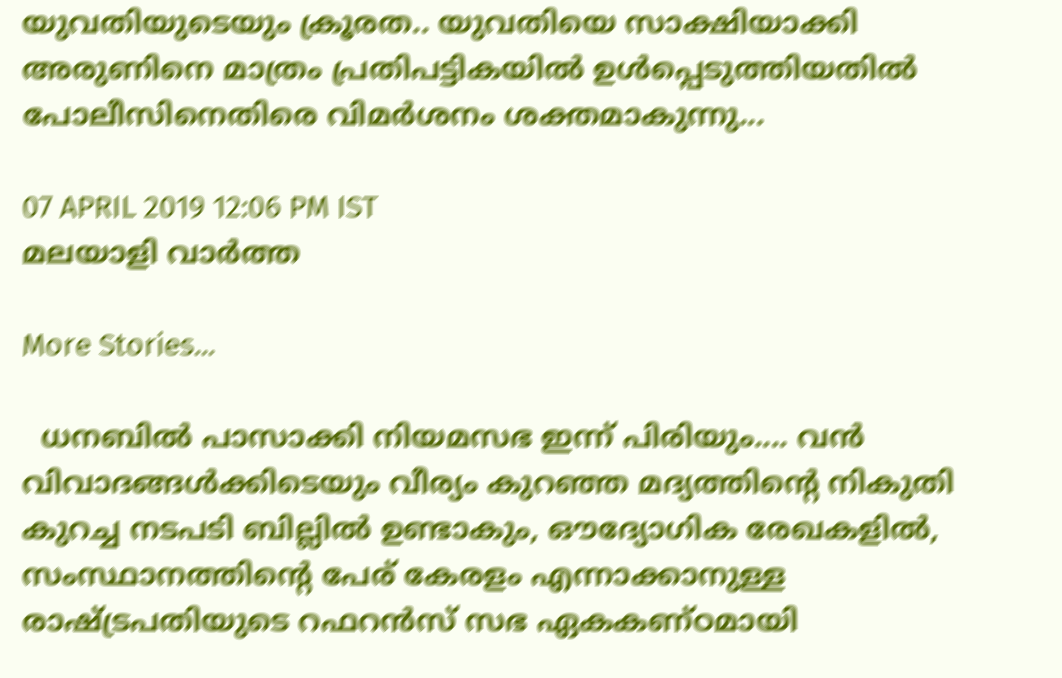യുവതിയുടെയും ക്രൂരത.. യുവതിയെ സാക്ഷിയാക്കി അരുണിനെ മാത്രം പ്രതിപട്ടികയിൽ ഉൾപ്പെടുത്തിയതിൽ പോലീസിനെതിരെ വിമർശനം ശക്തമാകുന്നു...

07 APRIL 2019 12:06 PM IST
മലയാളി വാര്‍ത്ത

More Stories...

  ധനബിൽ പാസാക്കി നിയമസഭ ഇന്ന് പിരിയും.... വൻ വിവാദങ്ങൾക്കിടെയും വീര്യം കുറഞ്ഞ മദ്യത്തിൻ്റെ നികുതി കുറച്ച നടപടി ബില്ലിൽ ഉണ്ടാകും, ഔദ്യോഗിക രേഖകളിൽ, സംസ്ഥാനത്തിന്റെ പേര് കേരളം എന്നാക്കാനുള്ള രാഷ്ട്രപതിയുടെ റഫറൻസ് സഭ ഏകകണ്ഠമായി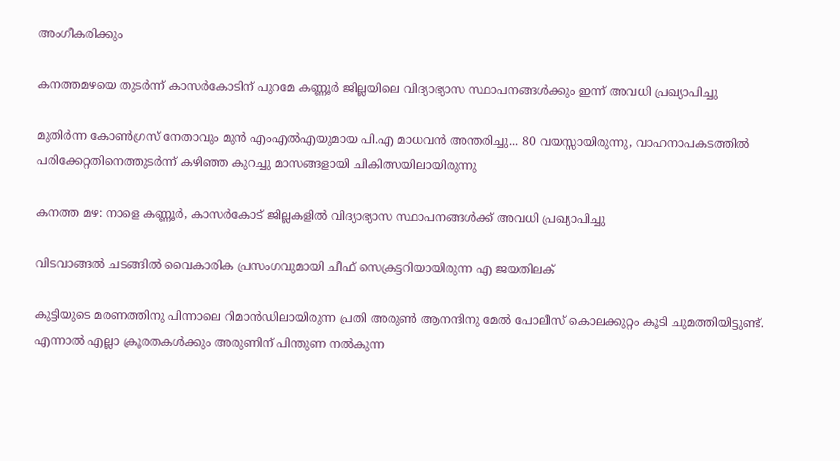അംഗീകരിക്കും

കനത്തമഴയെ തുടര്‍ന്ന് കാസര്‍കോടിന് പുറമേ കണ്ണൂര്‍ ജില്ലയിലെ വിദ്യാഭ്യാസ സ്ഥാപനങ്ങള്‍ക്കും ഇന്ന് അവധി പ്രഖ്യാപിച്ചു

മുതിർന്ന കോൺഗ്രസ് നേതാവും മുൻ എംഎൽഎയുമായ പി.എ മാധവൻ അന്തരിച്ചു... 80 വയസ്സായിരുന്നു, വാഹനാപകടത്തിൽ പരിക്കേറ്റതിനെത്തുടർന്ന് കഴിഞ്ഞ കുറച്ചു മാസങ്ങളായി ചികിത്സയിലായിരുന്നു

കനത്ത മഴ: നാളെ കണ്ണൂര്‍, കാസര്‍കോട് ജില്ലകളില്‍ വിദ്യാഭ്യാസ സ്ഥാപനങ്ങള്‍ക്ക് അവധി പ്രഖ്യാപിച്ചു

വിടവാങ്ങല്‍ ചടങ്ങില്‍ വൈകാരിക പ്രസംഗവുമായി ചീഫ് സെക്രട്ടറിയായിരുന്ന എ ജയതിലക്

കുട്ടിയുടെ മരണത്തിനു പിന്നാലെ റിമാന്‍ഡിലായിരുന്ന പ്രതി അരുണ്‍ ആനന്ദിനു മേല്‍ പോലീസ് കൊലക്കുറ്റം കൂടി ചുമത്തിയിട്ടുണ്ട്. എന്നാല്‍ എല്ലാ ക്രൂരതകള്‍ക്കും അരുണിന് പിന്തുണ നല്‍കുന്ന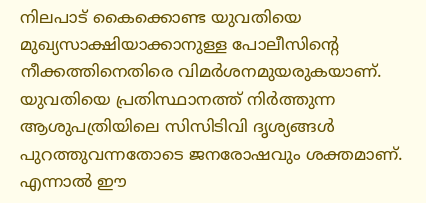നിലപാട് കൈക്കൊണ്ട യുവതിയെ മുഖ്യസാക്ഷിയാക്കാനുള്ള പോലീസിന്റെ നീക്കത്തിനെതിരെ വിമര്‍ശനമുയരുകയാണ്. യുവതിയെ പ്രതിസ്ഥാനത്ത് നിര്‍ത്തുന്ന ആശുപത്രിയിലെ സിസിടിവി ദൃശ്യങ്ങള്‍ പുറത്തുവന്നതോടെ ജനരോഷവും ശക്തമാണ്. എന്നാല്‍ ഈ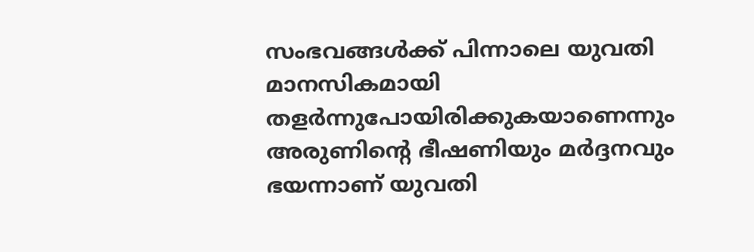സംഭവങ്ങള്‍ക്ക് പിന്നാലെ യുവതി മാനസികമായി തളര്‍ന്നുപോയിരിക്കുകയാണെന്നും അരുണിന്റെ ഭീഷണിയും മര്‍ദ്ദനവും ഭയന്നാണ് യുവതി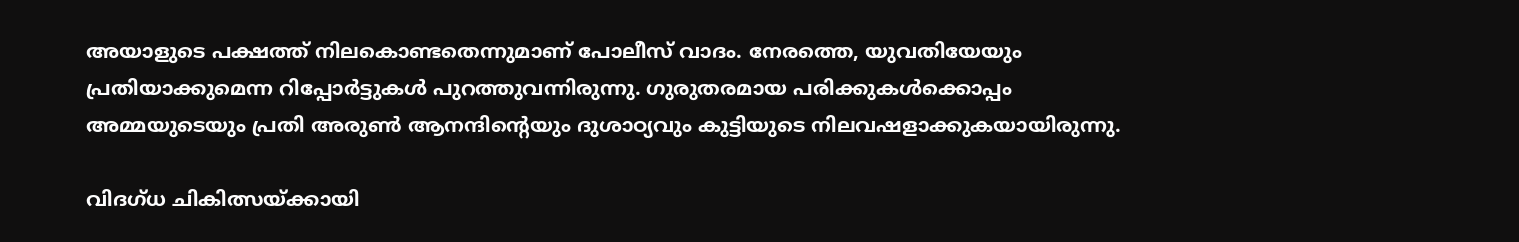അയാളുടെ പക്ഷത്ത് നിലകൊണ്ടതെന്നുമാണ് പോലീസ് വാദം. നേരത്തെ, യുവതിയേയും പ്രതിയാക്കുമെന്ന റിപ്പോര്‍ട്ടുകള്‍ പുറത്തുവന്നിരുന്നു. ഗുരുതരമായ പരിക്കുകള്‍ക്കൊപ്പം അമ്മയുടെയും പ്രതി അരുണ്‍ ആനന്ദിന്റെയും ദുശാഠ്യവും കുട്ടിയുടെ നിലവഷളാക്കുകയായിരുന്നു.

വിദഗ്ധ ചികിത്സയ്ക്കായി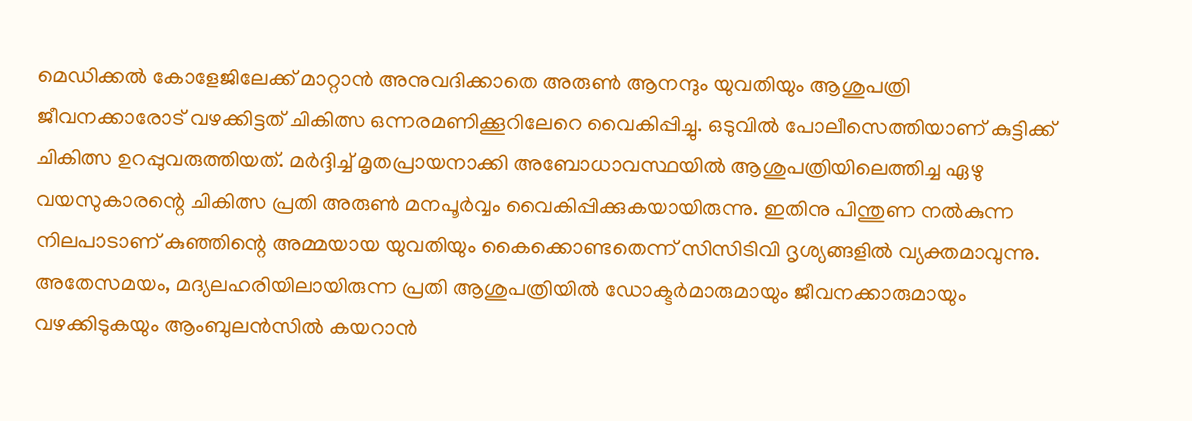മെഡിക്കല്‍ കോളേജിലേക്ക് മാറ്റാന്‍ അനുവദിക്കാതെ അരുണ്‍ ആനന്ദും യുവതിയും ആശുപത്രി ജീവനക്കാരോട് വഴക്കിട്ടത് ചികിത്സ ഒന്നരമണിക്കൂറിലേറെ വൈകിപ്പിച്ചു. ഒടുവില്‍ പോലീസെത്തിയാണ് കുട്ടിക്ക് ചികിത്സ ഉറപ്പുവരുത്തിയത്. മര്‍ദ്ദിച്ച്‌ മൃതപ്രായനാക്കി അബോധാവസ്ഥയില്‍ ആശുപത്രിയിലെത്തിച്ച ഏഴു വയസുകാരന്റെ ചികിത്സ പ്രതി അരുണ്‍ മനപൂര്‍വ്വം വൈകിപ്പിക്കുകയായിരുന്നു. ഇതിനു പിന്തുണ നല്‍കുന്ന നിലപാടാണ് കുഞ്ഞിന്റെ അമ്മയായ യുവതിയും കൈക്കൊണ്ടതെന്ന് സിസിടിവി ദൃശ്യങ്ങളില്‍ വ്യക്തമാവുന്നു. അതേസമയം, മദ്യലഹരിയിലായിരുന്ന പ്രതി ആശുപത്രിയില്‍ ഡോക്ടര്‍മാരുമായും ജീവനക്കാരുമായും വഴക്കിടുകയും ആംബുലന്‍സില്‍ കയറാന്‍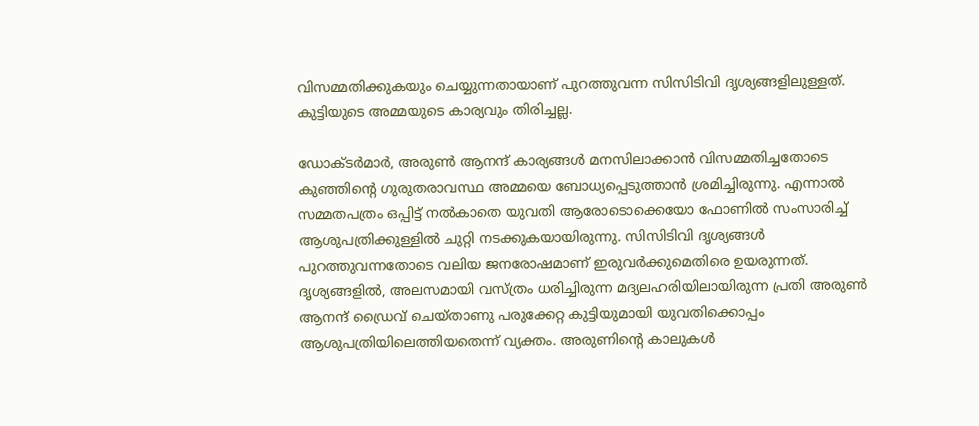വിസമ്മതിക്കുകയും ചെയ്യുന്നതായാണ് പുറത്തുവന്ന സിസിടിവി ദൃശ്യങ്ങളിലുള്ളത്. കുട്ടിയുടെ അമ്മയുടെ കാര്യവും തിരിച്ചല്ല.

ഡോക്ടര്‍മാര്‍, അരുണ്‍ ആനന്ദ് കാര്യങ്ങള്‍ മനസിലാക്കാന്‍ വിസമ്മതിച്ചതോടെ കുഞ്ഞിന്റെ ഗുരുതരാവസ്ഥ അമ്മയെ ബോധ്യപ്പെടുത്താന്‍ ശ്രമിച്ചിരുന്നു. എന്നാല്‍ സമ്മതപത്രം ഒപ്പിട്ട് നല്‍കാതെ യുവതി ആരോടൊക്കെയോ ഫോണില്‍ സംസാരിച്ച്‌ ആശുപത്രിക്കുള്ളില്‍ ചുറ്റി നടക്കുകയായിരുന്നു. സിസിടിവി ദൃശ്യങ്ങള്‍ പുറത്തുവന്നതോടെ വലിയ ജനരോഷമാണ് ഇരുവര്‍ക്കുമെതിരെ ഉയരുന്നത്. ദൃശ്യങ്ങളില്‍, അലസമായി വസ്ത്രം ധരിച്ചിരുന്ന മദ്യലഹരിയിലായിരുന്ന പ്രതി അരുണ്‍ ആനന്ദ് ഡ്രൈവ് ചെയ്താണു പരുക്കേറ്റ കുട്ടിയുമായി യുവതിക്കൊപ്പം ആശുപത്രിയിലെത്തിയതെന്ന് വ്യക്തം. അരുണിന്റെ കാലുകള്‍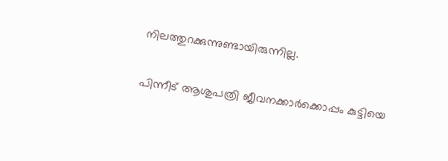നിലത്തുറക്കുന്നുണ്ടായിരുന്നില്ല.

പിന്നീട് ആശുപത്രി ജീവനക്കാര്‍ക്കൊപ്പം കുട്ടിയെ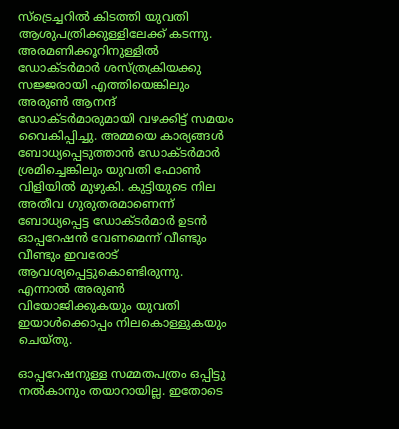സ്‌ട്രെച്ചറില്‍ കിടത്തി യുവതി ആശുപത്രിക്കുള്ളിലേക്ക് കടന്നു. അരമണിക്കൂറിനുള്ളില്‍ ഡോക്ടര്‍മാര്‍ ശസ്ത്രക്രിയക്കു സജ്ജരായി എത്തിയെങ്കിലും അരുണ്‍ ആനന്ദ് ഡോക്ടര്‍മാരുമായി വഴക്കിട്ട് സമയം വൈകിപ്പിച്ചു. അമ്മയെ കാര്യങ്ങള്‍ ബോധ്യപ്പെടുത്താന്‍ ഡോക്ടര്‍മാര്‍ ശ്രമിച്ചെങ്കിലും യുവതി ഫോണ്‍ വിളിയില്‍ മുഴുകി. കുട്ടിയുടെ നില അതീവ ഗുരുതരമാണെന്ന് ബോധ്യപ്പെട്ട ഡോക്ടര്‍മാര്‍ ഉടന്‍ ഓപ്പറേഷന്‍ വേണമെന്ന് വീണ്ടും വീണ്ടും ഇവരോട് ആവശ്യപ്പെട്ടുകൊണ്ടിരുന്നു. എന്നാല്‍ അരുണ്‍ വിയോജിക്കുകയും യുവതി ഇയാള്‍ക്കൊപ്പം നിലകൊള്ളുകയും ചെയ്തു.

ഓപ്പറേഷനുള്ള സമ്മതപത്രം ഒപ്പിട്ടു നല്‍കാനും തയാറായില്ല. ഇതോടെ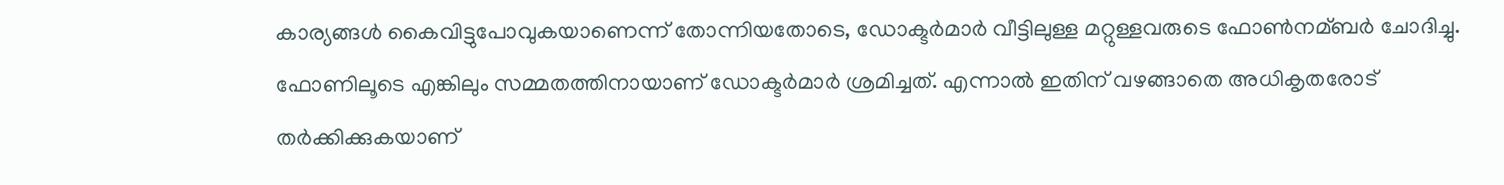കാര്യങ്ങള്‍ കൈവിട്ടുപോവുകയാണെന്ന് തോന്നിയതോടെ, ഡോക്ടര്‍മാര്‍ വീട്ടിലുള്ള മറ്റുള്ളവരുടെ ഫോണ്‍നമ്ബര്‍ ചോദിച്ചു. ഫോണിലൂടെ എങ്കിലും സമ്മതത്തിനായാണ് ഡോക്ടര്‍മാര്‍ ശ്രമിച്ചത്. എന്നാല്‍ ഇതിന് വഴങ്ങാതെ അധികൃതരോട് തര്‍ക്കിക്കുകയാണ്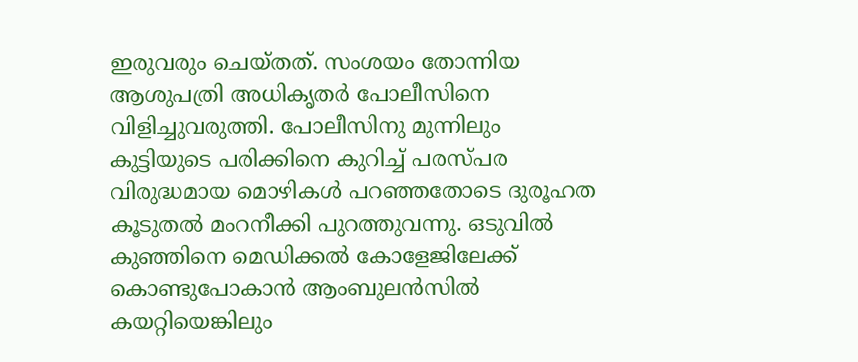ഇരുവരും ചെയ്തത്. സംശയം തോന്നിയ ആശുപത്രി അധികൃതര്‍ പോലീസിനെ വിളിച്ചുവരുത്തി. പോലീസിനു മുന്നിലും കുട്ടിയുടെ പരിക്കിനെ കുറിച്ച്‌ പരസ്പര വിരുദ്ധമായ മൊഴികള്‍ പറഞ്ഞതോടെ ദുരൂഹത കൂടുതല്‍ മംറനീക്കി പുറത്തുവന്നു. ഒടുവില്‍ കുഞ്ഞിനെ മെഡിക്കല്‍ കോളേജിലേക്ക് കൊണ്ടുപോകാന്‍ ആംബുലന്‍സില്‍ കയറ്റിയെങ്കിലും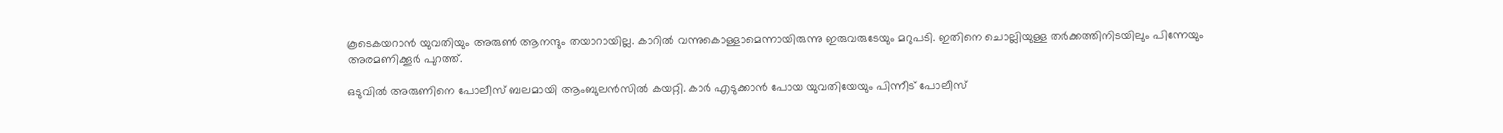കൂടെകയറാന്‍ യുവതിയും അരുണ്‍ ആനന്ദും തയാറായില്ല. കാറില്‍ വന്നുകൊള്ളാമെന്നായിരുന്നു ഇരുവരുടേയും മറുപടി. ഇതിനെ ചൊല്ലിയുള്ള തര്‍ക്കത്തിനിടയിലും പിന്നേയും അരമണിക്കൂര്‍ പുറത്ത്.

ഒടുവില്‍ അരുണിനെ പോലീസ് ബലമായി ആംബുലന്‍സില്‍ കയറ്റി. കാര്‍ എടുക്കാന്‍ പോയ യുവതിയേയും പിന്നീട് പോലീസ്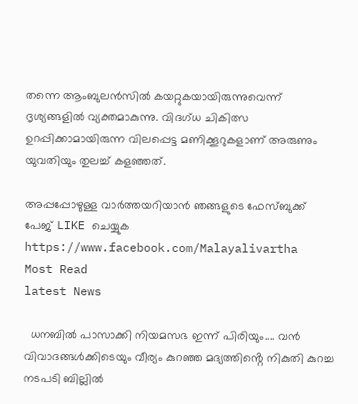തന്നെ ആംബുലന്‍സില്‍ കയറ്റുകയായിരുന്നുവെന്ന് ദൃശ്യങ്ങളില്‍ വ്യക്തമാകുന്നു. വിദഗ്ധ ചികിത്സ ഉറപ്പിക്കാമായിരുന്ന വിലപ്പെട്ട മണിക്കൂറുകളാണ് അരുണും യുവതിയും തുലച്ച്‌ കളഞ്ഞത്.

അപ്പപ്പോഴുള്ള വാര്‍ത്തയറിയാന്‍ ഞങ്ങളുടെ ഫേസ്‌ബുക്ക്‌ പേജ് LIKE ചെയ്യുക
https://www.facebook.com/Malayalivartha
Most Read
latest News

  ധനബിൽ പാസാക്കി നിയമസഭ ഇന്ന് പിരിയും.... വൻ വിവാദങ്ങൾക്കിടെയും വീര്യം കുറഞ്ഞ മദ്യത്തിൻ്റെ നികുതി കുറച്ച നടപടി ബില്ലിൽ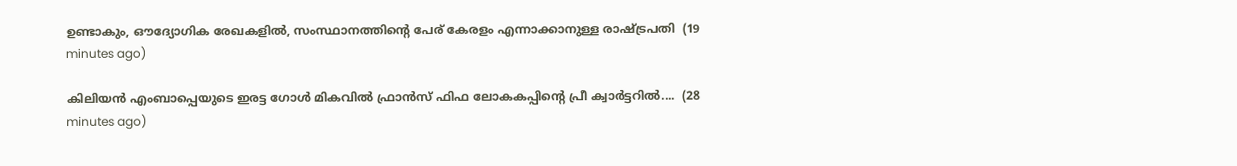ഉണ്ടാകും, ഔദ്യോഗിക രേഖകളിൽ, സംസ്ഥാനത്തിന്റെ പേര് കേരളം എന്നാക്കാനുള്ള രാഷ്ട്രപതി  (19 minutes ago)

കിലിയന്‍ എംബാപ്പെയുടെ ഇരട്ട ഗോള്‍ മികവില്‍ ഫ്രാന്‍സ് ഫിഫ ലോകകപ്പിന്റെ പ്രീ ക്വാര്‍ട്ടറില്‍....  (28 minutes ago)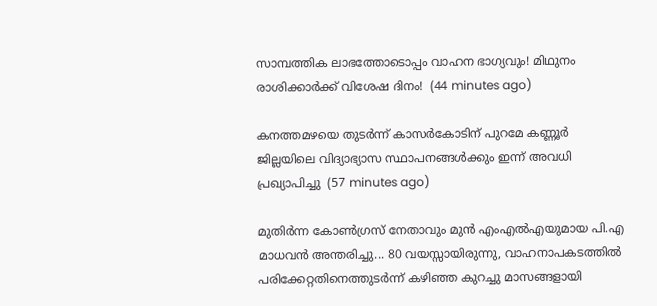സാമ്പത്തിക ലാഭത്തോടൊപ്പം വാഹന ഭാഗ്യവും! മിഥുനം രാശിക്കാർക്ക് വിശേഷ ദിനം!  (44 minutes ago)

കനത്തമഴയെ തുടര്‍ന്ന് കാസര്‍കോടിന് പുറമേ കണ്ണൂര്‍ ജില്ലയിലെ വിദ്യാഭ്യാസ സ്ഥാപനങ്ങള്‍ക്കും ഇന്ന് അവധി പ്രഖ്യാപിച്ചു  (57 minutes ago)

മുതിർന്ന കോൺഗ്രസ് നേതാവും മുൻ എംഎൽഎയുമായ പി.എ മാധവൻ അന്തരിച്ചു... 80 വയസ്സായിരുന്നു, വാഹനാപകടത്തിൽ പരിക്കേറ്റതിനെത്തുടർന്ന് കഴിഞ്ഞ കുറച്ചു മാസങ്ങളായി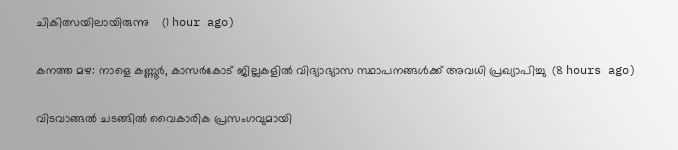ചികിത്സയിലായിരുന്നു    (1 hour ago)

കനത്ത മഴ: നാളെ കണ്ണൂര്‍, കാസര്‍കോട് ജില്ലകളില്‍ വിദ്യാഭ്യാസ സ്ഥാപനങ്ങള്‍ക്ക് അവധി പ്രഖ്യാപിച്ചു  (8 hours ago)

വിടവാങ്ങല്‍ ചടങ്ങില്‍ വൈകാരിക പ്രസംഗവുമായി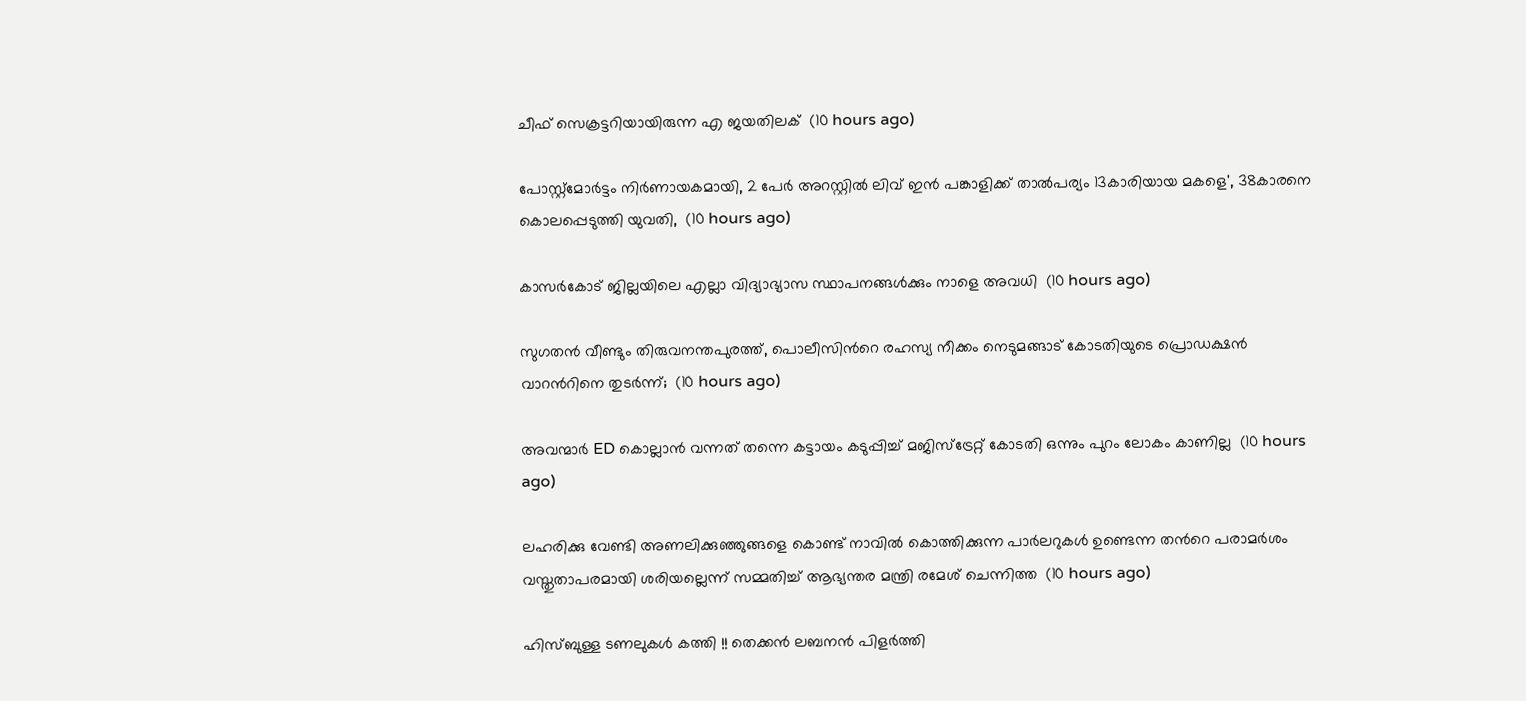ചീഫ് സെക്രട്ടറിയായിരുന്ന എ ജയതിലക്  (10 hours ago)

പോസ്റ്റ്മോർട്ടം നിർണായകമായി, 2 പേർ അറസ്റ്റിൽ ലിവ് ഇൻ പങ്കാളിക്ക് താൽപര്യം 13കാരിയായ മകളെ', 38കാരനെ കൊലപ്പെടുത്തി യുവതി,  (10 hours ago)

കാസർകോട് ജില്ലയിലെ എല്ലാ വിദ്യാഭ്യാസ സ്ഥാപനങ്ങൾക്കും നാളെ അവധി  (10 hours ago)

സുഗതൻ വീണ്ടും തിരുവനന്തപുരത്ത്, പൊലീസിന്‍റെ രഹസ്യ നീക്കം നെടുമങ്ങാട് കോടതിയുടെ പ്രൊഡക്ഷൻ വാറന്‍റിനെ തുടർന്ന്;  (10 hours ago)

അവന്മാർ ED കൊല്ലാൻ വന്നത് തന്നെ കട്ടായം കടുപ്പിച്ച് മജിസ്ട്രേറ്റ് കോടതി ഒന്നും പുറം ലോകം കാണില്ല  (10 hours ago)

ലഹരിക്കു വേണ്ടി അണലിക്കുഞ്ഞുങ്ങളെ കൊണ്ട് നാവിൽ കൊത്തിക്കുന്ന പാർലറുകൾ ഉണ്ടെന്ന തന്‍റെ പരാമർശം വസ്തുതാപരമായി ശരിയല്ലെന്ന് സമ്മതിച്ച് ആഭ്യന്തര മന്ത്രി രമേശ് ചെന്നിത്ത  (10 hours ago)

ഹിസ്ബുള്ള ടണലുകള്‍ കത്തി !! തെക്കന്‍ ലബനന്‍ പിളര്‍ത്തി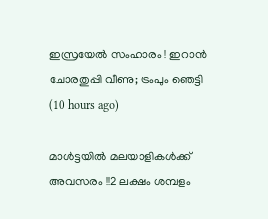ഇസ്രയേല്‍ സംഹാരം ! ഇറാന്‍ ചോരതുപ്പി വീണു; ട്രംപും ഞെട്ടി  (10 hours ago)

മാൾട്ടയിൽ മലയാളികൾക്ക് അവസരം !!2 ലക്ഷം ശമ്പളം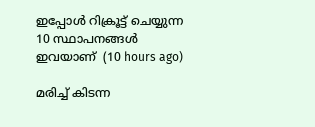ഇപ്പോൾ റിക്രൂട്ട് ചെയ്യുന്ന 10 സ്ഥാപനങ്ങൾ ഇവയാണ്  (10 hours ago)

മരിച്ച് കിടന്ന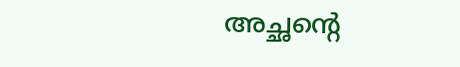അച്ഛന്റെ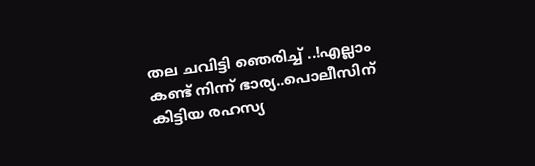തല ചവിട്ടി ഞെരിച്ച് ..!എല്ലാം കണ്ട് നിന്ന് ഭാര്യ..പൊലീസിന് കിട്ടിയ രഹസ്യ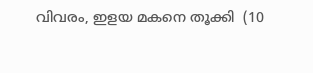വിവരം, ഇളയ മകനെ തൂക്കി  (10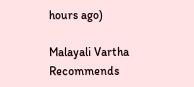hours ago)

Malayali Vartha Recommends